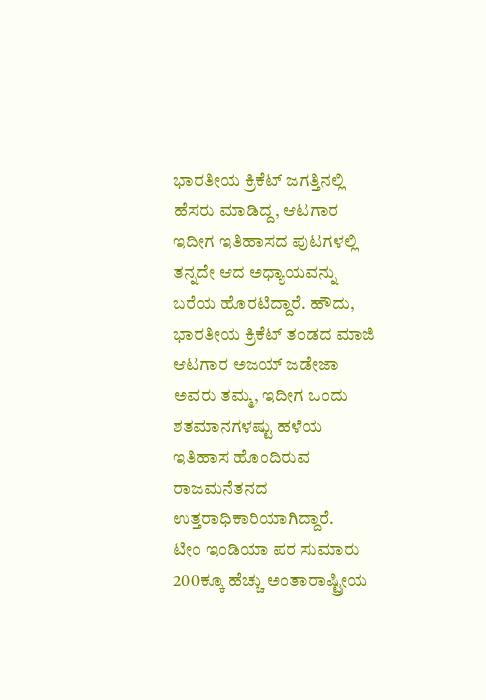ಭಾರತೀಯ ಕ್ರಿಕೆಟ್ ಜಗತ್ತಿನಲ್ಲಿ ಹೆಸರು ಮಾಡಿದ್ದ, ಆಟಗಾರ ಇದೀಗ ಇತಿಹಾಸದ ಪುಟಗಳಲ್ಲಿ ತನ್ನದೇ ಆದ ಅಧ್ಯಾಯವನ್ನು ಬರೆಯ ಹೊರಟಿದ್ದಾರೆ. ಹೌದು, ಭಾರತೀಯ ಕ್ರಿಕೆಟ್ ತಂಡದ ಮಾಜಿ ಆಟಗಾರ ಅಜಯ್ ಜಡೇಜಾ ಅವರು ತಮ್ಮ, ಇದೀಗ ಒಂದು ಶತಮಾನಗಳಷ್ಟು ಹಳೆಯ ಇತಿಹಾಸ ಹೊಂದಿರುವ ರಾಜಮನೆತನದ ಉತ್ತರಾಧಿಕಾರಿಯಾಗಿದ್ದಾರೆ.
ಟೀಂ ಇಂಡಿಯಾ ಪರ ಸುಮಾರು 200ಕ್ಕೂ ಹೆಚ್ಚು ಅಂತಾರಾಷ್ಟ್ರೀಯ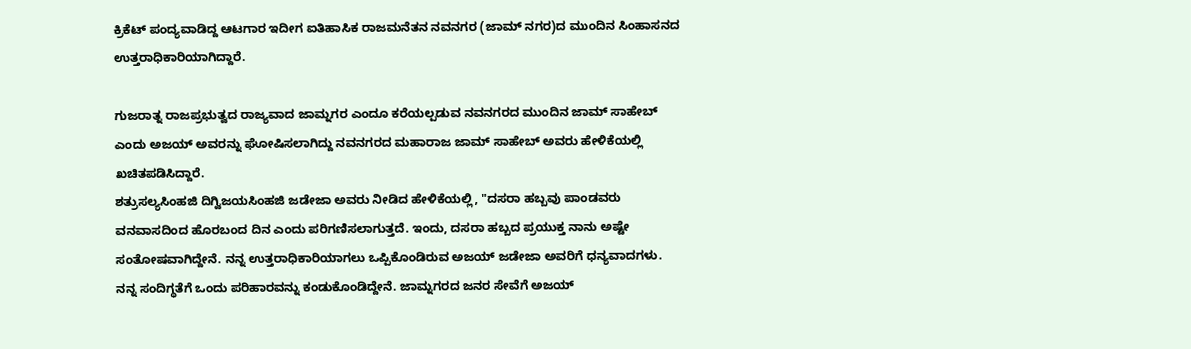ಕ್ರಿಕೆಟ್ ಪಂದ್ಯವಾಡಿದ್ದ ಆಟಗಾರ ಇದೀಗ ಐತಿಹಾಸಿಕ ರಾಜಮನೆತನ ನವನಗರ (ಜಾಮ್ ನಗರ)ದ ಮುಂದಿನ ಸಿಂಹಾಸನದ ಉತ್ತರಾಧಿಕಾರಿಯಾಗಿದ್ದಾರೆ.

ಗುಜರಾತ್ನ ರಾಜಪ್ರಭುತ್ವದ ರಾಜ್ಯವಾದ ಜಾಮ್ನಗರ ಎಂದೂ ಕರೆಯಲ್ಪಡುವ ನವನಗರದ ಮುಂದಿನ ಜಾಮ್ ಸಾಹೇಬ್ ಎಂದು ಅಜಯ್ ಅವರನ್ನು ಘೋಷಿಸಲಾಗಿದ್ದು ನವನಗರದ ಮಹಾರಾಜ ಜಾಮ್ ಸಾಹೇಬ್ ಅವರು ಹೇಳಿಕೆಯಲ್ಲಿ ಖಚಿತಪಡಿಸಿದ್ದಾರೆ.
ಶತ್ರುಸಲ್ಯಸಿಂಹಜಿ ದಿಗ್ವಿಜಯಸಿಂಹಜಿ ಜಡೇಜಾ ಅವರು ನೀಡಿದ ಹೇಳಿಕೆಯಲ್ಲಿ, "ದಸರಾ ಹಬ್ಬವು ಪಾಂಡವರು ವನವಾಸದಿಂದ ಹೊರಬಂದ ದಿನ ಎಂದು ಪರಿಗಣಿಸಲಾಗುತ್ತದೆ. ಇಂದು, ದಸರಾ ಹಬ್ಬದ ಪ್ರಯುಕ್ತ ನಾನು ಅಷ್ಟೇ ಸಂತೋಷವಾಗಿದ್ದೇನೆ. ನನ್ನ ಉತ್ತರಾಧಿಕಾರಿಯಾಗಲು ಒಪ್ಪಿಕೊಂಡಿರುವ ಅಜಯ್ ಜಡೇಜಾ ಅವರಿಗೆ ಧನ್ಯವಾದಗಳು. ನನ್ನ ಸಂದಿಗ್ಧತೆಗೆ ಒಂದು ಪರಿಹಾರವನ್ನು ಕಂಡುಕೊಂಡಿದ್ದೇನೆ. ಜಾಮ್ನಗರದ ಜನರ ಸೇವೆಗೆ ಅಜಯ್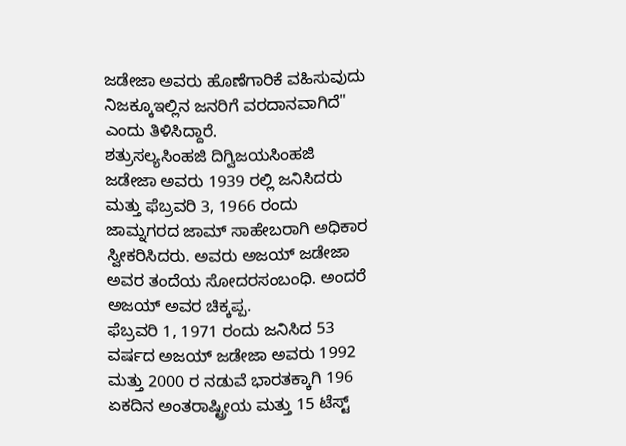ಜಡೇಜಾ ಅವರು ಹೊಣೆಗಾರಿಕೆ ವಹಿಸುವುದು ನಿಜಕ್ಕೂಇಲ್ಲಿನ ಜನರಿಗೆ ವರದಾನವಾಗಿದೆ" ಎಂದು ತಿಳಿಸಿದ್ದಾರೆ.
ಶತ್ರುಸಲ್ಯಸಿಂಹಜಿ ದಿಗ್ವಿಜಯಸಿಂಹಜಿ ಜಡೇಜಾ ಅವರು 1939 ರಲ್ಲಿ ಜನಿಸಿದರು ಮತ್ತು ಫೆಬ್ರವರಿ 3, 1966 ರಂದು ಜಾಮ್ನಗರದ ಜಾಮ್ ಸಾಹೇಬರಾಗಿ ಅಧಿಕಾರ ಸ್ವೀಕರಿಸಿದರು. ಅವರು ಅಜಯ್ ಜಡೇಜಾ ಅವರ ತಂದೆಯ ಸೋದರಸಂಬಂಧಿ. ಅಂದರೆ ಅಜಯ್ ಅವರ ಚಿಕ್ಕಪ್ಪ.
ಫೆಬ್ರವರಿ 1, 1971 ರಂದು ಜನಿಸಿದ 53 ವರ್ಷದ ಅಜಯ್ ಜಡೇಜಾ ಅವರು 1992 ಮತ್ತು 2000 ರ ನಡುವೆ ಭಾರತಕ್ಕಾಗಿ 196 ಏಕದಿನ ಅಂತರಾಷ್ಟ್ರೀಯ ಮತ್ತು 15 ಟೆಸ್ಟ್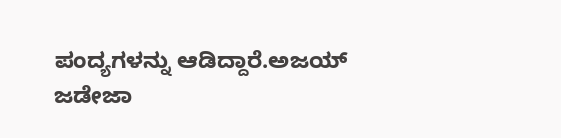ಪಂದ್ಯಗಳನ್ನು ಆಡಿದ್ದಾರೆ.ಅಜಯ್ ಜಡೇಜಾ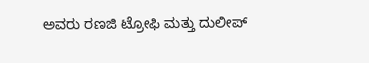ಅವರು ರಣಜಿ ಟ್ರೋಫಿ ಮತ್ತು ದುಲೀಪ್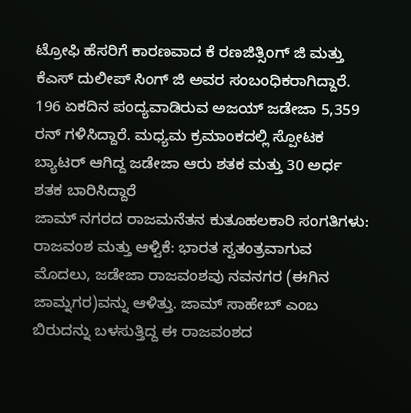ಟ್ರೋಫಿ ಹೆಸರಿಗೆ ಕಾರಣವಾದ ಕೆ ರಣಜಿತ್ಸಿಂಗ್ ಜಿ ಮತ್ತು ಕೆಎಸ್ ದುಲೀಪ್ ಸಿಂಗ್ ಜಿ ಅವರ ಸಂಬಂಧಿಕರಾಗಿದ್ದಾರೆ. 196 ಏಕದಿನ ಪಂದ್ಯವಾಡಿರುವ ಅಜಯ್ ಜಡೇಜಾ 5,359 ರನ್ ಗಳಿಸಿದ್ದಾರೆ. ಮಧ್ಯಮ ಕ್ರಮಾಂಕದಲ್ಲಿ ಸ್ಪೋಟಕ ಬ್ಯಾಟರ್ ಆಗಿದ್ದ ಜಡೇಜಾ ಆರು ಶತಕ ಮತ್ತು 30 ಅರ್ಧ ಶತಕ ಬಾರಿಸಿದ್ದಾರೆ
ಜಾಮ್ ನಗರದ ರಾಜಮನೆತನ ಕುತೂಹಲಕಾರಿ ಸಂಗತಿಗಳು:
ರಾಜವಂಶ ಮತ್ತು ಆಳ್ವಿಕೆ: ಭಾರತ ಸ್ವತಂತ್ರವಾಗುವ ಮೊದಲು, ಜಡೇಜಾ ರಾಜವಂಶವು ನವನಗರ (ಈಗಿನ ಜಾಮ್ನಗರ)ವನ್ನು ಆಳಿತ್ತು. ಜಾಮ್ ಸಾಹೇಬ್ ಎಂಬ ಬಿರುದನ್ನು ಬಳಸುತ್ತಿದ್ದ ಈ ರಾಜವಂಶದ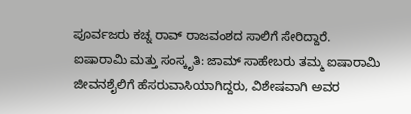ಪೂರ್ವಜರು ಕಚ್ನ ರಾವ್ ರಾಜವಂಶದ ಸಾಲಿಗೆ ಸೇರಿದ್ದಾರೆ.
ಐಷಾರಾಮಿ ಮತ್ತು ಸಂಸ್ಕೃತಿ: ಜಾಮ್ ಸಾಹೇಬರು ತಮ್ಮ ಐಷಾರಾಮಿ ಜೀವನಶೈಲಿಗೆ ಹೆಸರುವಾಸಿಯಾಗಿದ್ದರು, ವಿಶೇಷವಾಗಿ ಅವರ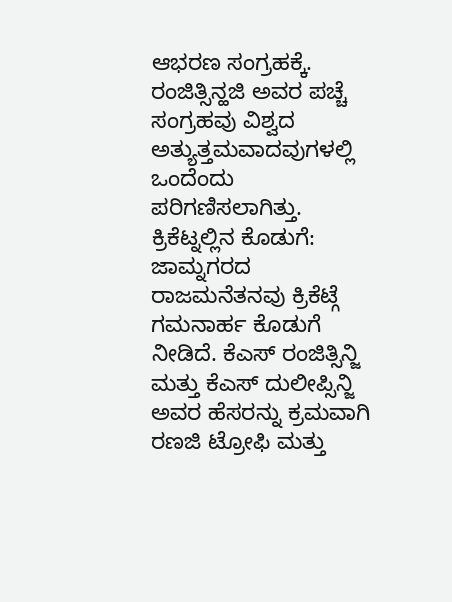ಆಭರಣ ಸಂಗ್ರಹಕ್ಕೆ. ರಂಜಿತ್ಸಿನ್ಹಜಿ ಅವರ ಪಚ್ಚೆ ಸಂಗ್ರಹವು ವಿಶ್ವದ ಅತ್ಯುತ್ತಮವಾದವುಗಳಲ್ಲಿ ಒಂದೆಂದು ಪರಿಗಣಿಸಲಾಗಿತ್ತು.
ಕ್ರಿಕೆಟ್ನಲ್ಲಿನ ಕೊಡುಗೆ: ಜಾಮ್ನಗರದ ರಾಜಮನೆತನವು ಕ್ರಿಕೆಟ್ಗೆ ಗಮನಾರ್ಹ ಕೊಡುಗೆ ನೀಡಿದೆ. ಕೆಎಸ್ ರಂಜಿತ್ಸಿನ್ಜಿ ಮತ್ತು ಕೆಎಸ್ ದುಲೀಪ್ಸಿನ್ಜಿ ಅವರ ಹೆಸರನ್ನು ಕ್ರಮವಾಗಿ ರಣಜಿ ಟ್ರೋಫಿ ಮತ್ತು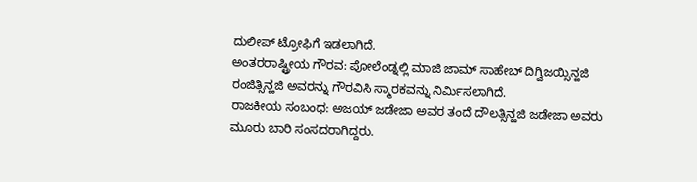ದುಲೀಪ್ ಟ್ರೋಫಿಗೆ ಇಡಲಾಗಿದೆ.
ಅಂತರರಾಷ್ಟ್ರೀಯ ಗೌರವ: ಪೋಲೆಂಡ್ನಲ್ಲಿ ಮಾಜಿ ಜಾಮ್ ಸಾಹೇಬ್ ದಿಗ್ವಿಜಯ್ಸಿನ್ಹಜಿ ರಂಜಿತ್ಸಿನ್ಹಜಿ ಅವರನ್ನು ಗೌರವಿಸಿ ಸ್ಮಾರಕವನ್ನು ನಿರ್ಮಿಸಲಾಗಿದೆ.
ರಾಜಕೀಯ ಸಂಬಂಧ: ಅಜಯ್ ಜಡೇಜಾ ಅವರ ತಂದೆ ದೌಲತ್ಸಿನ್ಹಜಿ ಜಡೇಜಾ ಅವರು ಮೂರು ಬಾರಿ ಸಂಸದರಾಗಿದ್ದರು.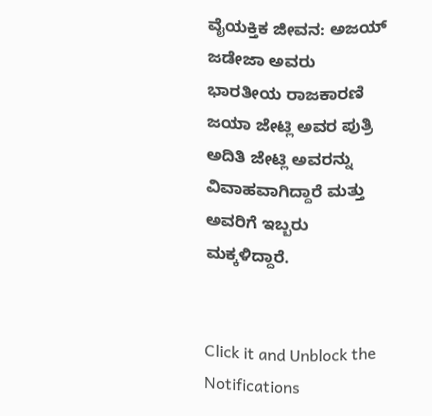ವೈಯಕ್ತಿಕ ಜೀವನ: ಅಜಯ್ ಜಡೇಜಾ ಅವರು ಭಾರತೀಯ ರಾಜಕಾರಣಿ ಜಯಾ ಜೇಟ್ಲಿ ಅವರ ಪುತ್ರಿ ಅದಿತಿ ಜೇಟ್ಲಿ ಅವರನ್ನು ವಿವಾಹವಾಗಿದ್ದಾರೆ ಮತ್ತು ಅವರಿಗೆ ಇಬ್ಬರು ಮಕ್ಕಳಿದ್ದಾರೆ.


Click it and Unblock the Notifications